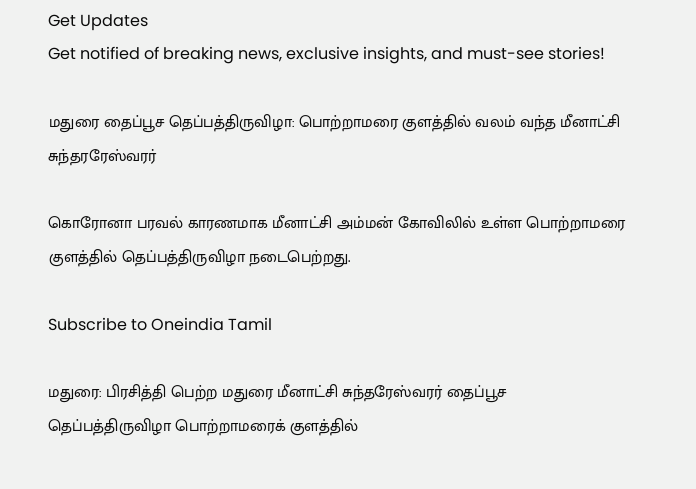Get Updates
Get notified of breaking news, exclusive insights, and must-see stories!

மதுரை தைப்பூச தெப்பத்திருவிழா: பொற்றாமரை குளத்தில் வலம் வந்த மீனாட்சி சுந்தரரேஸ்வரர்

கொரோனா பரவல் காரணமாக மீனாட்சி அம்மன் கோவிலில் உள்ள பொற்றாமரை குளத்தில் தெப்பத்திருவிழா நடைபெற்றது.

Subscribe to Oneindia Tamil

மதுரை: பிரசித்தி பெற்ற மதுரை மீனாட்சி சுந்தரேஸ்வரர் தைப்பூச தெப்பத்திருவிழா பொற்றாமரைக் குளத்தில்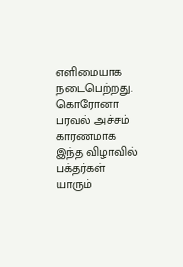எளிமையாக நடைபெற்றது. கொரோனா பரவல் அச்சம் காரணமாக இந்த விழாவில் பக்தர்கள் யாரும்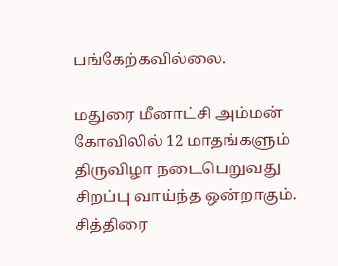பங்கேற்கவில்லை.

மதுரை மீனாட்சி அம்மன் கோவிலில் 12 மாதங்களும் திருவிழா நடைபெறுவது சிறப்பு வாய்ந்த ஒன்றாகும். சித்திரை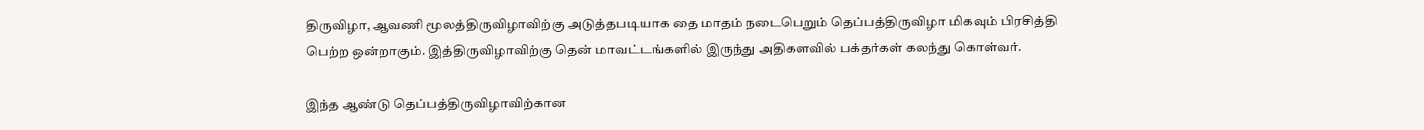திருவிழா, ஆவணி மூலத்திருவிழாவிற்கு அடுத்தபடியாக தை மாதம் நடைபெறும் தெப்பத்திருவிழா மிகவும் பிரசித்தி பெற்ற ஒன்றாகும். இத்திருவிழாவிற்கு தென் மாவட்டங்களில் இருந்து அதிகளவில் பக்தர்கள் கலந்து கொள்வர்.

இந்த ஆண்டு தெப்பத்திருவிழாவிற்கான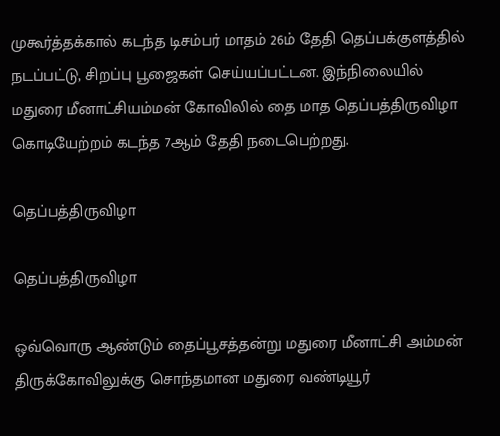முகூர்த்தக்கால் கடந்த டிசம்பர் மாதம் 26ம் தேதி தெப்பக்குளத்தில் நடப்பட்டு, சிறப்பு பூஜைகள் செய்யப்பட்டன. இந்நிலையில் மதுரை மீனாட்சியம்மன் கோவிலில் தை மாத தெப்பத்திருவிழா கொடியேற்றம் கடந்த 7ஆம் தேதி நடைபெற்றது.

தெப்பத்திருவிழா

தெப்பத்திருவிழா

ஒவ்வொரு ஆண்டும் தைப்பூசத்தன்று மதுரை மீனாட்சி அம்மன் திருக்கோவிலுக்கு சொந்தமான மதுரை வண்டியூர்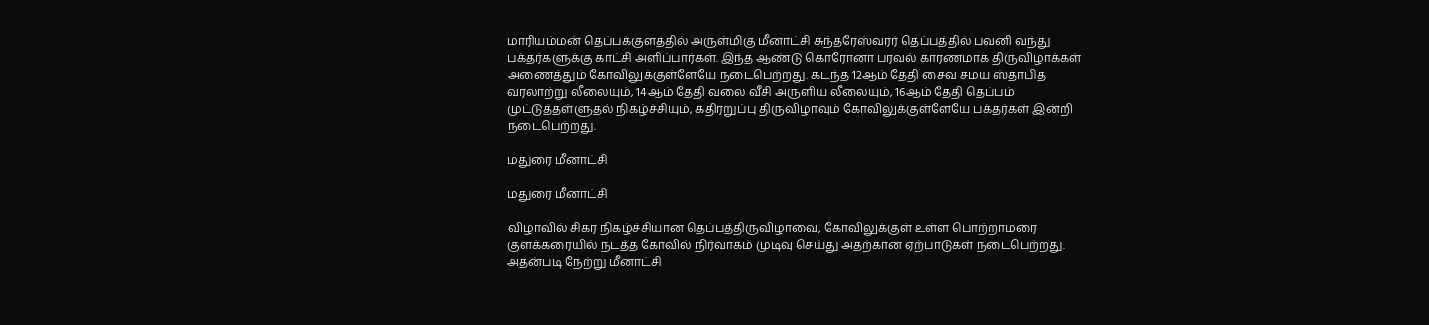மாரியம்மன் தெப்பக்குளத்தில் அருள்மிகு மீனாட்சி சுந்தரேஸ்வரர் தெப்பத்தில் பவனி வந்து பக்தர்களுக்கு காட்சி அளிப்பார்கள். இந்த ஆண்டு கொரோனா பரவல் காரணமாக திருவிழாக்கள் அணைத்தும் கோவிலுக்குள்ளேயே நடைபெற்றது. கடந்த 12ஆம் தேதி சைவ சமய ஸ்தாபித வரலாற்று லீலையும், 14ஆம் தேதி வலை வீசி அருளிய லீலையும், 16ஆம் தேதி தெப்பம் முட்டுத்தள்ளுதல் நிகழ்ச்சியும், கதிரறுப்பு திருவிழாவும் கோவிலுக்குள்ளேயே பக்தர்கள் இன்றி நடைபெற்றது.

மதுரை மீனாட்சி

மதுரை மீனாட்சி

விழாவில் சிகர நிகழ்ச்சியான தெப்பத்திருவிழாவை, கோவிலுக்குள் உள்ள பொற்றாமரை குளக்கரையில் நடத்த கோவில் நிர்வாகம் முடிவு செய்து அதற்கான ஏற்பாடுகள் நடைபெற்றது. அதன்படி நேற்று மீனாட்சி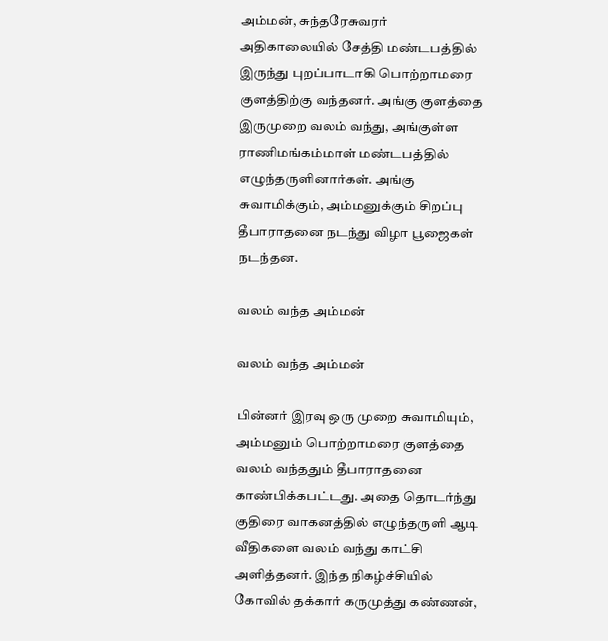அம்மன், சுந்தரேசுவரர் அதிகாலையில் சேத்தி மண்டபத்தில் இருந்து புறப்பாடாகி பொற்றாமரை குளத்திற்கு வந்தனர். அங்கு குளத்தை இருமுறை வலம் வந்து, அங்குள்ள ராணிமங்கம்மாள் மண்டபத்தில் எழுந்தருளினார்கள். அங்கு சுவாமிக்கும், அம்மனுக்கும் சிறப்பு தீபாராதனை நடந்து விழா பூஜைகள் நடந்தன.

வலம் வந்த அம்மன்

வலம் வந்த அம்மன்

பின்னர் இரவு ஒரு முறை சுவாமியும், அம்மனும் பொற்றாமரை குளத்தை வலம் வந்ததும் தீபாராதனை காண்பிக்கபட்டது. அதை தொடர்ந்து குதிரை வாகனத்தில் எழுந்தருளி ஆடி வீதிகளை வலம் வந்து காட்சி அளித்தனர். இந்த நிகழ்ச்சியில் கோவில் தக்கார் கருமுத்து கண்ணன்,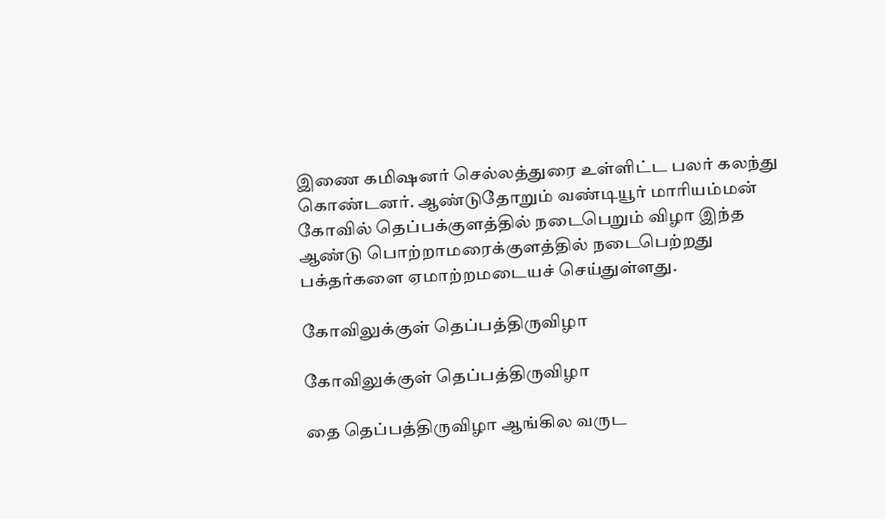இணை கமிஷனர் செல்லத்துரை உள்ளிட்ட பலர் கலந்து கொண்டனர். ஆண்டுதோறும் வண்டியூர் மாரியம்மன் கோவில் தெப்பக்குளத்தில் நடைபெறும் விழா இந்த ஆண்டு பொற்றாமரைக்குளத்தில் நடைபெற்றது பக்தர்களை ஏமாற்றமடையச் செய்துள்ளது.

கோவிலுக்குள் தெப்பத்திருவிழா

கோவிலுக்குள் தெப்பத்திருவிழா

தை தெப்பத்திருவிழா ஆங்கில வருட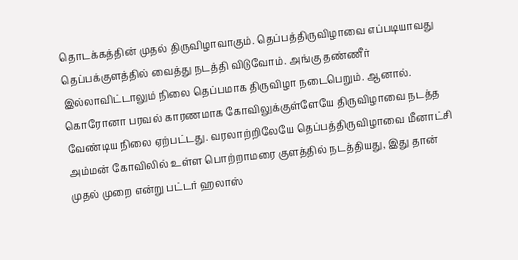தொடக்கத்தின் முதல் திருவிழாவாகும். தெப்பத்திருவிழாவை எப்படியாவது தெப்பக்குளத்தில் வைத்து நடத்தி விடுவோம். அங்கு தண்ணீர் இல்லாவிட்டாலும் நிலை தெப்பமாக திருவிழா நடைபெறும். ஆனால். கொரோனா பரவல் காரணமாக கோவிலுக்குள்ளேயே திருவிழாவை நடத்த வேண்டிய நிலை ஏற்பட்டது. வரலாற்றிலேயே தெப்பத்திருவிழாவை மீனாட்சி அம்மன் கோவிலில் உள்ள பொற்றாமரை குளத்தில் நடத்தியது, இது தான் முதல் முறை என்று பட்டர் ஹலாஸ்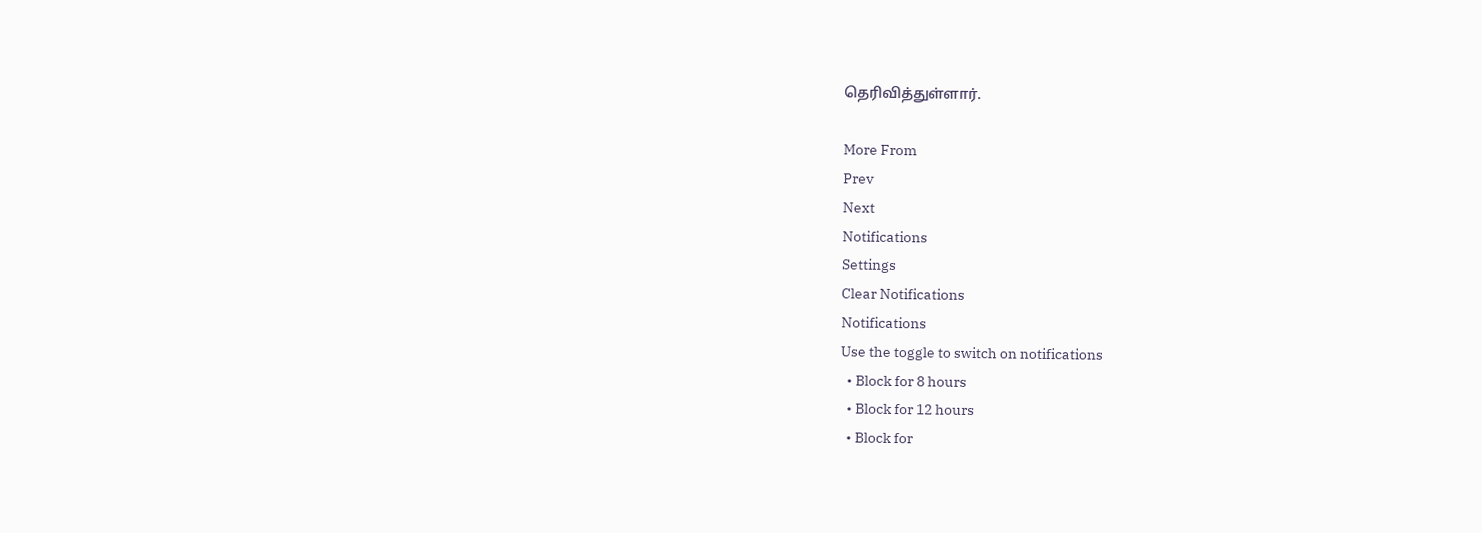தெரிவித்துள்ளார்.

More From
Prev
Next
Notifications
Settings
Clear Notifications
Notifications
Use the toggle to switch on notifications
  • Block for 8 hours
  • Block for 12 hours
  • Block for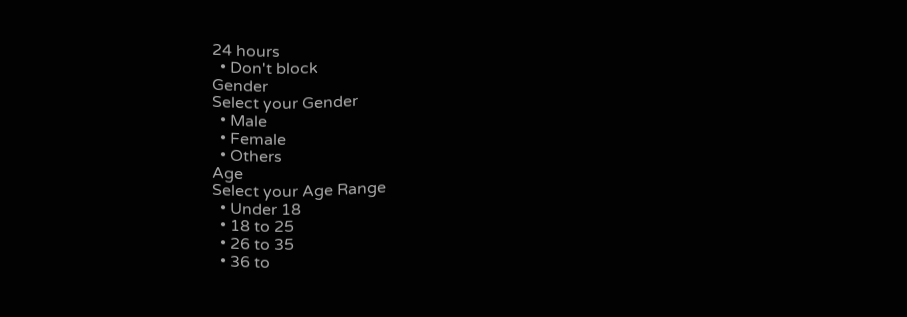24 hours
  • Don't block
Gender
Select your Gender
  • Male
  • Female
  • Others
Age
Select your Age Range
  • Under 18
  • 18 to 25
  • 26 to 35
  • 36 to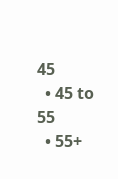45
  • 45 to 55
  • 55+